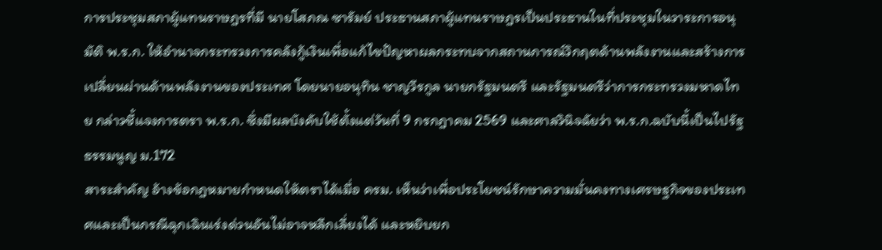การประชุมสภาผู้แทนราษฎรที่มี นายโสภณ ซารัมย์ ประธานสภาผู้แทนราษฎรเป็นประธานในที่ประชุมในวาระการอนุมัติ พ.ร.ก. ให้อำนาจกระทรวงการคลังกู้เงินเพื่อแก้ไขปัญหาผลกระทบจากสถานการณ์วิกฤตด้านพลังงานและสร้างการเปลี่ยนผ่านด้านพลังงานของประเทศ โดยนายอนุทิน ชาญวีรกูล นายกรัฐมนตรี และรัฐมนตรีว่าการกระทรวงมหาดไทย กล่าวชี้แจงการตรา พ.ร.ก. ซึ่งมีผลบังคับใช้ตั้งแต่วันที่ 9 กรกฎาคม 2569 และศาลวินิจฉัยว่า พ.ร.ก.ฉบับนี้เป็นไปรัฐธรรมนูญ ม.172
สาระสำคัญ อ้างข้อกฎหมายกำหนดให้ตราได้เมื่อ ครม. เห็นว่าเพื่อประโยชน์รักษาความมั่นคงทางเศรษฐกิจของประเทศและเป็นกรณีฉุกเฉินเร่งด่วนอันไม่อาจหลีกเลี่ยงได้ และหยิบยก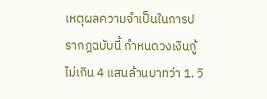เหตุผลความจำเป็นในการปรากฎฉบับนี้ กำหนดวงเงินกู้ไม่เกิน 4 แสนล้านบาทว่า 1. วิ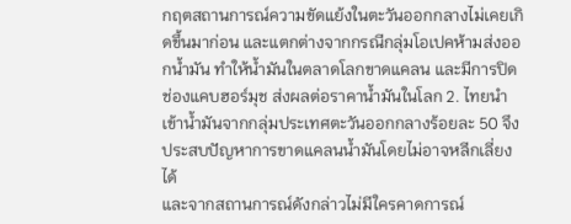กฤตสถานการณ์ความขัดแย้งในตะวันออกกลางไม่เคยเกิดขึ้นมาก่อน และแตกต่างจากกรณีกลุ่มโอเปคห้ามส่งออกน้ำมัน ทำให้น้ำมันในตลาดโลกขาดแคลน และมีการปิดช่องแคบฮอร์มุช ส่งผลต่อราคาน้ำมันในโลก 2. ไทยนำเข้าน้ำมันจากกลุ่มประเทศตะวันออกกลางร้อยละ 50 จึงประสบปัญหาการขาดแคลนน้ำมันโดยไม่อาจหลีกเลี่ยงได้
และจากสถานการณ์ดังกล่าวไม่มีใครคาดการณ์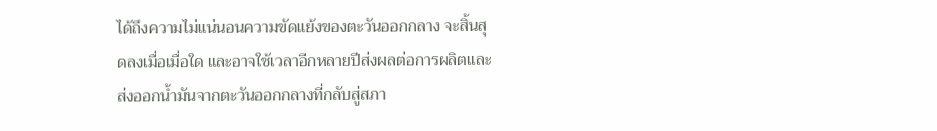ได้ถึงความไม่แน่นอนความขัดแย้งของตะวันออกกลาง จะสิ้นสุดลงเมื่อเมื่อใด และอาจใช้เวลาอีกหลายปีส่งผลต่อการผลิตและส่งออกน้ำมันจากตะวันออกกลางที่กลับสู่สภา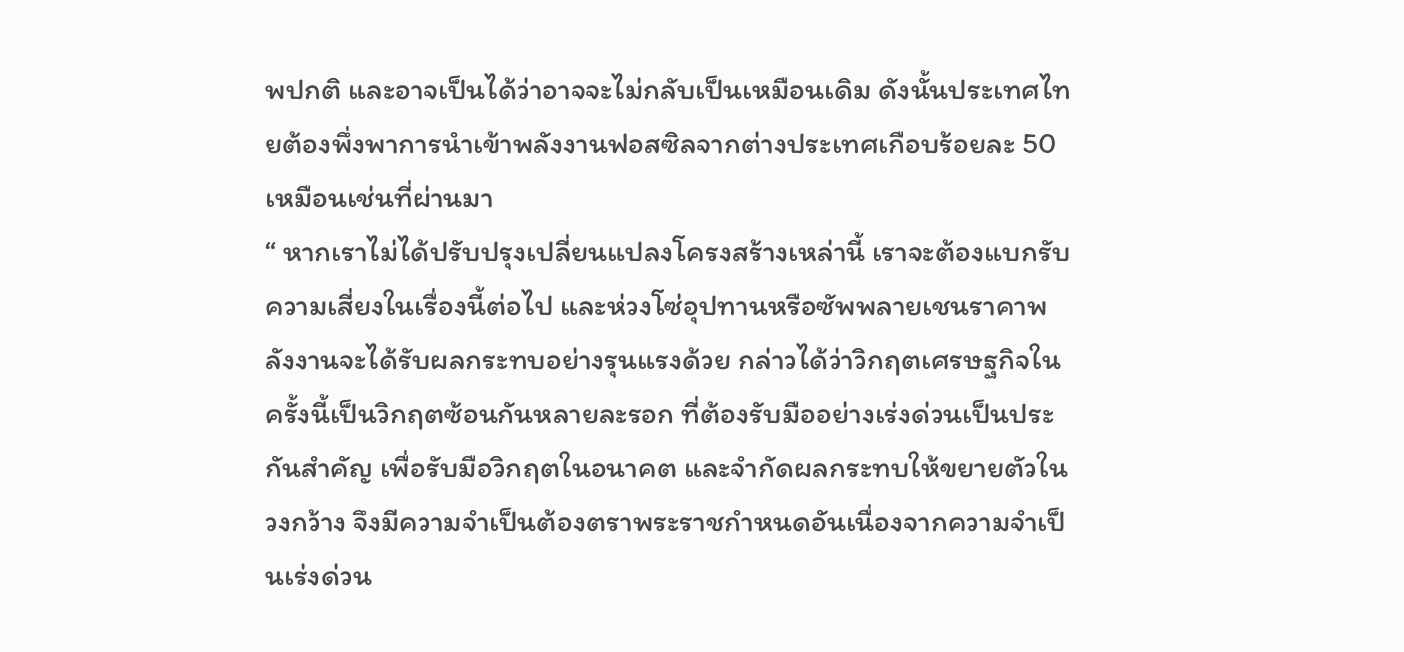พปกติ และอาจเป็นได้ว่าอาจจะไม่กลับเป็นเหมือนเดิม ดังนั้นประเทศไทยต้องพึ่งพาการนำเข้าพลังงานฟอสซิลจากต่างประเทศเกือบร้อยละ 50 เหมือนเช่นที่ผ่านมา
“ หากเราไม่ได้ปรับปรุงเปลี่ยนแปลงโครงสร้างเหล่านี้ เราจะต้องแบกรับความเสี่ยงในเรื่องนี้ต่อไป และห่วงโซ่อุปทานหรือซัพพลายเชนราคาพลังงานจะได้รับผลกระทบอย่างรุนแรงด้วย กล่าวได้ว่าวิกฤตเศรษฐกิจในครั้งนี้เป็นวิกฤตซ้อนกันหลายละรอก ที่ต้องรับมืออย่างเร่งด่วนเป็นประกันสำคัญ เพื่อรับมือวิกฤตในอนาคต และจำกัดผลกระทบให้ขยายตัวในวงกว้าง จึงมีความจำเป็นต้องตราพระราชกำหนดอันเนื่องจากความจำเป็นเร่งด่วน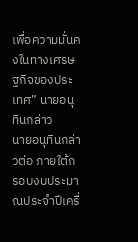เพื่อความมั่นคงในทางเศรษฐกิจของประเทศ” นายอนุทินกล่าว
นายอนุทินกล่าวต่อ ภายใต้กรอบงบประมาณประจำปีเครื่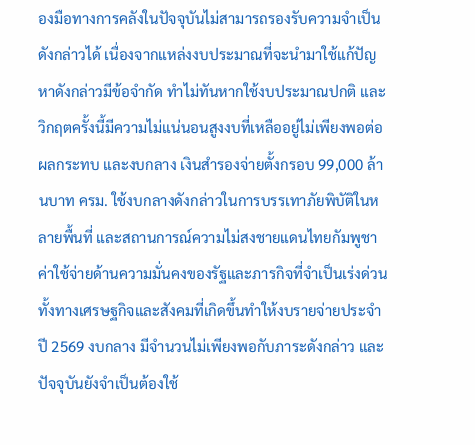องมือทางการคลังในปัจจุบันไม่สามารถรองรับความจำเป็นดังกล่าวได้ เนื่องจากแหล่งงบประมาณที่จะนำมาใช้แก้ปัญหาดังกล่าวมีข้อจำกัด ทำไม่ทันหากใช้งบประมาณปกติ และวิกฤตครั้งนี้มีความไม่แน่นอนสูงงบที่เหลืออยู่ไม่เพียงพอต่อผลกระทบ และงบกลาง เงินสำรองจ่ายตั้งกรอบ 99,000 ล้านบาท ครม. ใช้งบกลางดังกล่าวในการบรรเทาภัยพิบัติในหลายพื้นที่ และสถานการณ์ความไม่สงชายแดนไทยกัมพูชา ค่าใช้จ่ายด้านความมั่นคงของรัฐและภารกิจที่จำเป็นเร่งด่วน ทั้งทางเศรษฐกิจและสังคมที่เกิดขึ้นทำให้งบรายจ่ายประจำปี 2569 งบกลาง มีจำนวนไม่เพียงพอกับภาระดังกล่าว และปัจจุบันยังจำเป็นต้องใช้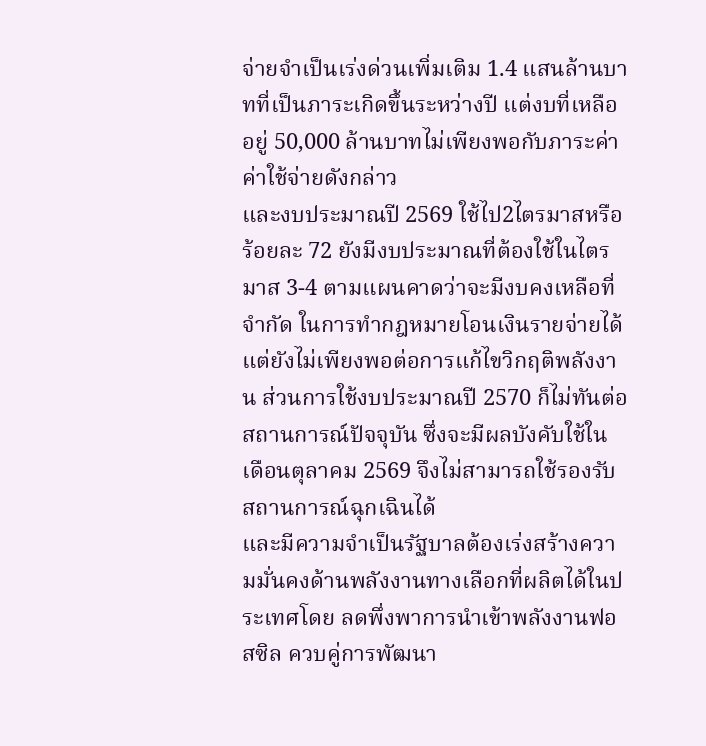จ่ายจำเป็นเร่งด่วนเพิ่มเติม 1.4 แสนล้านบาทที่เป็นภาระเกิดขึ้นระหว่างปี แต่งบที่เหลืออยู่ 50,000 ล้านบาทไม่เพียงพอกับภาระค่าค่าใช้จ่ายดังกล่าว
และงบประมาณปี 2569 ใช้ไป2ไตรมาสหรือร้อยละ 72 ยังมีงบประมาณที่ต้องใช้ในไตรมาส 3-4 ตามแผนคาดว่าจะมีงบคงเหลือที่จำกัด ในการทำกฎหมายโอนเงินรายจ่ายได้แต่ยังไม่เพียงพอต่อการแก้ไขวิกฤติพลังงาน ส่วนการใช้งบประมาณปี 2570 ก็ไม่ทันต่อสถานการณ์ปัจจุบัน ซึ่งจะมีผลบังคับใช้ในเดือนตุลาคม 2569 จึงไม่สามารถใช้รองรับสถานการณ์ฉุกเฉินได้
และมีความจำเป็นรัฐบาลต้องเร่งสร้างความมั่นคงด้านพลังงานทางเลือกที่ผลิตได้ในประเทศโดย ลดพึ่งพาการนำเข้าพลังงานฟอสซิล ควบคู่การพัฒนา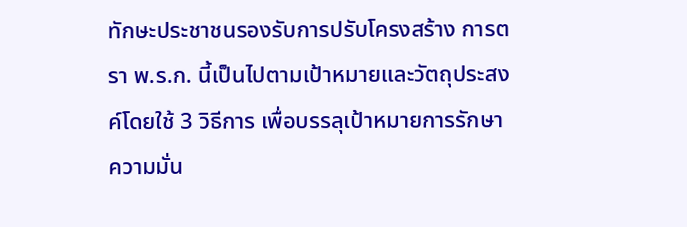ทักษะประชาชนรองรับการปรับโครงสร้าง การตรา พ.ร.ก. นี้เป็นไปตามเป้าหมายและวัตถุประสงค์โดยใช้ 3 วิธีการ เพื่อบรรลุเป้าหมายการรักษาความมั่น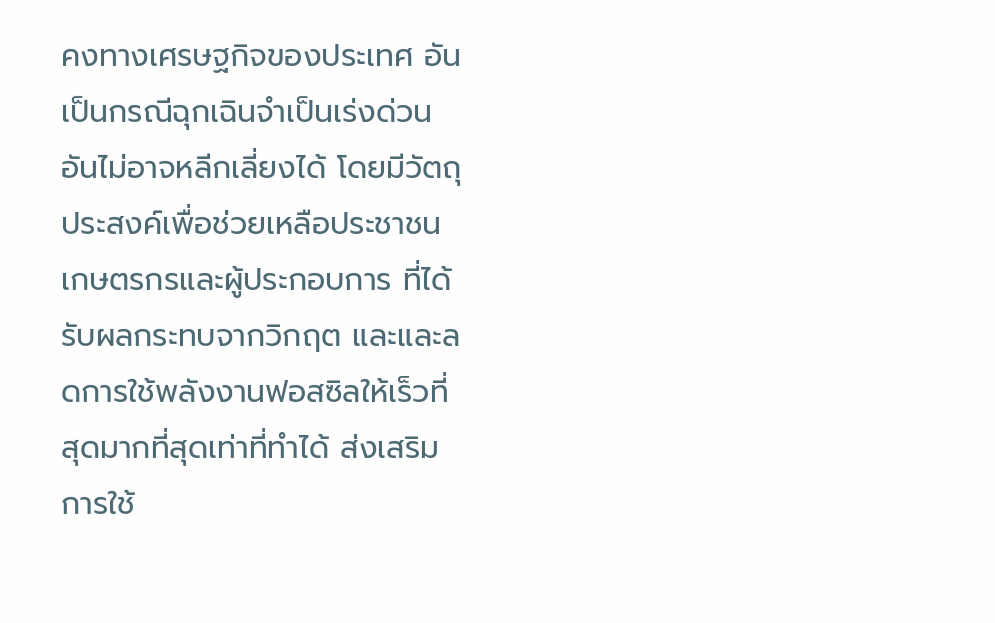คงทางเศรษฐกิจของประเทศ อันเป็นกรณีฉุกเฉินจำเป็นเร่งด่วนอันไม่อาจหลีกเลี่ยงได้ โดยมีวัตถุประสงค์เพื่อช่วยเหลือประชาชนเกษตรกรและผู้ประกอบการ ที่ได้รับผลกระทบจากวิกฤต และและลดการใช้พลังงานฟอสซิลให้เร็วที่สุดมากที่สุดเท่าที่ทำได้ ส่งเสริมการใช้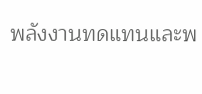พลังงานทดแทนและพ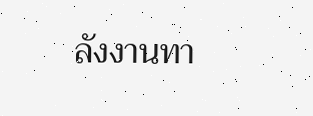ลังงานทา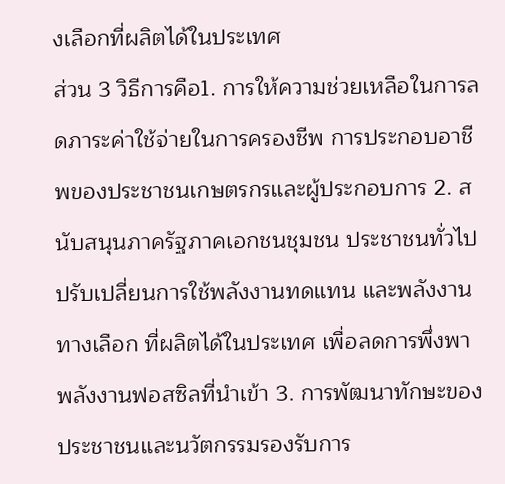งเลือกที่ผลิตได้ในประเทศ
ส่วน 3 วิธีการคือ1. การให้ความช่วยเหลือในการลดภาระค่าใช้จ่ายในการครองชีพ การประกอบอาชีพของประชาชนเกษตรกรและผู้ประกอบการ 2. สนับสนุนภาครัฐภาคเอกชนชุมชน ประชาชนทั่วไปปรับเปลี่ยนการใช้พลังงานทดแทน และพลังงานทางเลือก ที่ผลิตได้ในประเทศ เพื่อลดการพึ่งพาพลังงานฟอสซิลที่นำเข้า 3. การพัฒนาทักษะของประชาชนและนวัตกรรมรองรับการ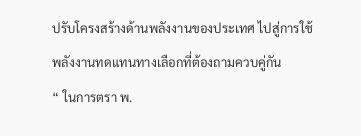ปรับโครงสร้างด้านพลังงานของประเทศ ไปสู่การใช้พลังงานทดแทนทางเลือกที่ต้องถามควบคู่กัน
“ ในการตรา พ.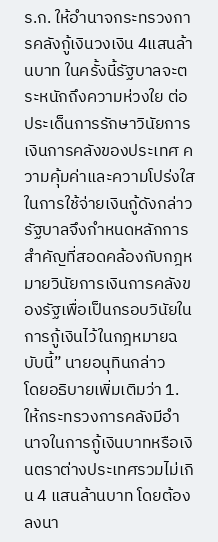ร.ก. ให้อำนาจกระทรวงการคลังกู้เงินวงเงิน 4แสนล้านบาท ในครั้งนี้รัฐบาลจะตระหนักถึงความห่วงใย ต่อประเด็นการรักษาวินัยการเงินการคลังของประเทศ ความคุ้มค่าและความโปร่งใส ในการใช้จ่ายเงินกู้ดังกล่าว รัฐบาลจึงกำหนดหลักการสำคัญที่สอดคล้องกับกฎหมายวินัยการเงินการคลังของรัฐเพื่อเป็นกรอบวินัยในการกู้เงินไว้ในกฎหมายฉบับนี้” นายอนุทินกล่าว
โดยอธิบายเพิ่มเติมว่า 1. ให้กระทรวงการคลังมีอำนาจในการกู้เงินบาทหรือเงินตราต่างประเทศรวมไม่เกิน 4 แสนล้านบาท โดยต้องลงนา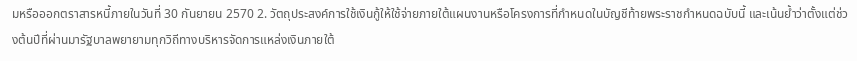มหรือออกตราสารหนี้ภายในวันที่ 30 กันยายน 2570 2. วัตถุประสงค์การใช้เงินกู้ให้ใช้จ่ายภายใต้แผนงานหรือโครงการที่กำหนดในบัญชีท้ายพระราชกำหนดฉบับนี้ และเน้นย้ำว่าตั้งแต่ช่วงต้นปีที่ผ่านมารัฐบาลพยายามทุกวิถีทางบริหารจัดการแหล่งเงินภายใต้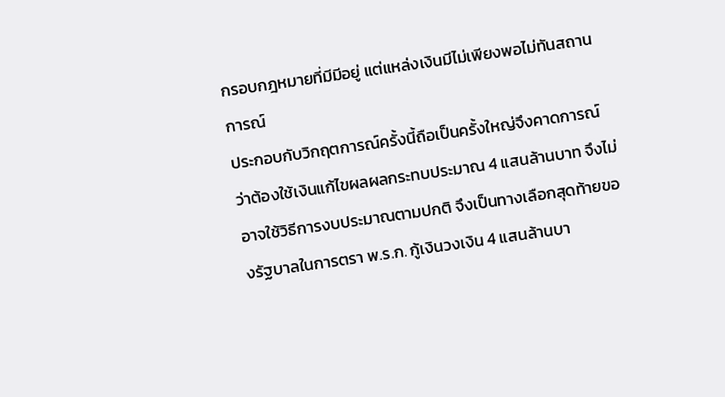กรอบกฎหมายที่มีมีอยู่ แต่แหล่งเงินมีไม่เพียงพอไม่ทันสถานการณ์
ประกอบกับวิกฤตการณ์ครั้งนี้ถือเป็นครั้งใหญ่จึงคาดการณ์ว่าต้องใช้เงินแก้ไขผลผลกระทบประมาณ 4 แสนล้านบาท จึงไม่อาจใช้วิธีการงบประมาณตามปกติ จึงเป็นทางเลือกสุดท้ายของรัฐบาลในการตรา พ.ร.ก. กู้เงินวงเงิน 4 แสนล้านบา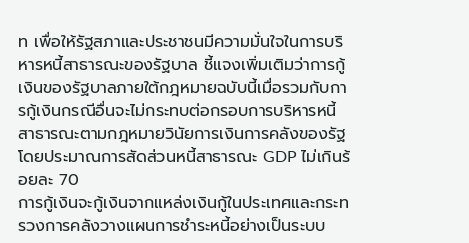ท เพื่อให้รัฐสภาและประชาชนมีความมั่นใจในการบริหารหนี้สาธารณะของรัฐบาล ชี้แจงเพิ่มเติมว่าการกู้เงินของรัฐบาลภายใต้กฎหมายฉบับนี้เมื่อรวมกับการกู้เงินกรณีอื่นจะไม่กระทบต่อกรอบการบริหารหนี้สาธารณะตามกฎหมายวินัยการเงินการคลังของรัฐ โดยประมาณการสัดส่วนหนี้สาธารณะ GDP ไม่เกินร้อยละ 70
การกู้เงินจะกู้เงินจากแหล่งเงินกู้ในประเทศและกระทรวงการคลังวางแผนการชำระหนี้อย่างเป็นระบบ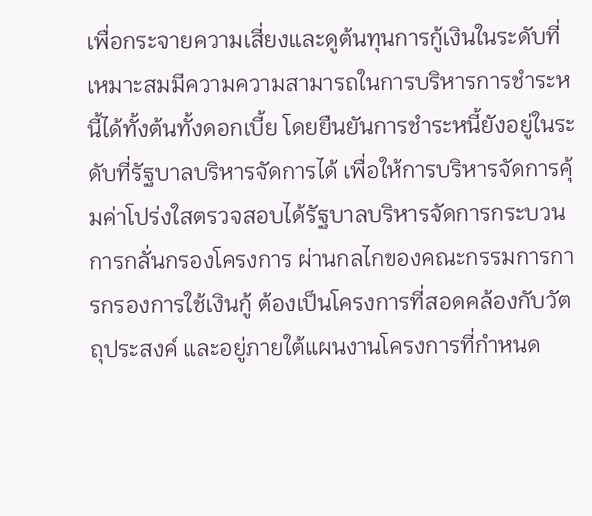เพื่อกระจายความเสี่ยงและดูต้นทุนการกู้เงินในระดับที่เหมาะสมมีความความสามารถในการบริหารการชำระหนี้ได้ทั้งต้นทั้งดอกเบี้ย โดยยืนยันการชำระหนี้ยังอยู่ในระดับที่รัฐบาลบริหารจัดการได้ เพื่อให้การบริหารจัดการคุ้มค่าโปร่งใสตรวจสอบได้รัฐบาลบริหารจัดการกระบวนการกลั่นกรองโครงการ ผ่านกลไกของคณะกรรมการการกรองการใช้เงินกู้ ต้องเป็นโครงการที่สอดคล้องกับวัตถุประสงค์ และอยู่ภายใต้แผนงานโครงการที่กำหนด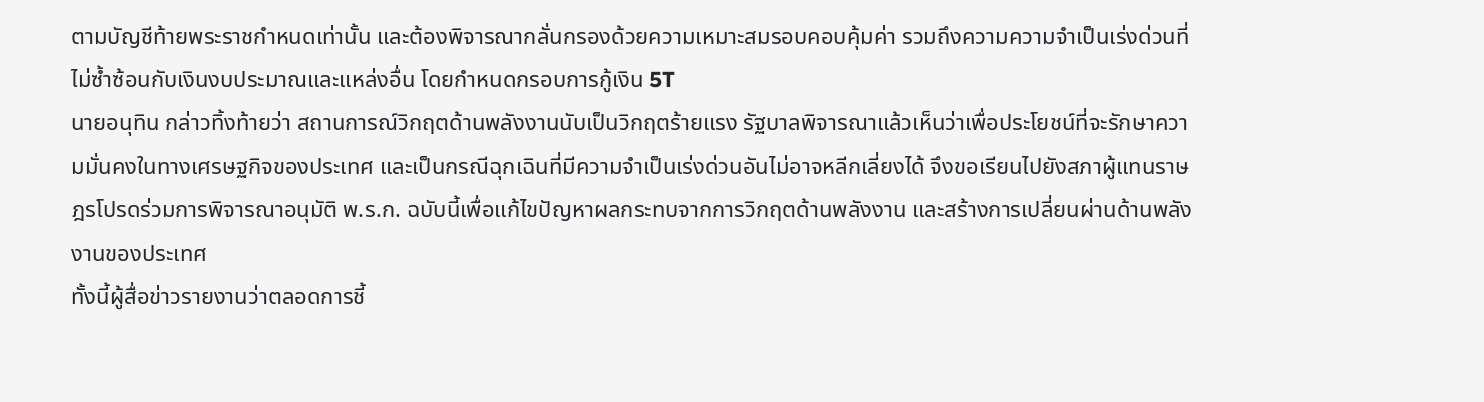ตามบัญชีท้ายพระราชกำหนดเท่านั้น และต้องพิจารณากลั่นกรองด้วยความเหมาะสมรอบคอบคุ้มค่า รวมถึงความความจำเป็นเร่งด่วนที่ไม่ซ้ำซ้อนกับเงินงบประมาณและแหล่งอื่น โดยกำหนดกรอบการกู้เงิน 5T
นายอนุทิน กล่าวทิ้งท้ายว่า สถานการณ์วิกฤตด้านพลังงานนับเป็นวิกฤตร้ายแรง รัฐบาลพิจารณาแล้วเห็นว่าเพื่อประโยชน์ที่จะรักษาความมั่นคงในทางเศรษฐกิจของประเทศ และเป็นกรณีฉุกเฉินที่มีความจำเป็นเร่งด่วนอันไม่อาจหลีกเลี่ยงได้ จึงขอเรียนไปยังสภาผู้แทนราษฎรโปรดร่วมการพิจารณาอนุมัติ พ.ร.ก. ฉบับนี้เพื่อแก้ไขปัญหาผลกระทบจากการวิกฤตด้านพลังงาน และสร้างการเปลี่ยนผ่านด้านพลังงานของประเทศ
ทั้งนี้ผู้สื่อข่าวรายงานว่าตลอดการชี้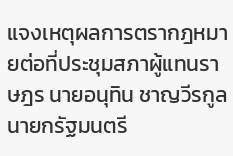แจงเหตุผลการตรากฎหมายต่อที่ประชุมสภาผู้แทนราษฎร นายอนุทิน ชาญวีรกูล นายกรัฐมนตรี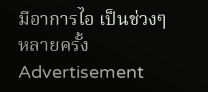มีอาการไอ เป็นช่วงๆ หลายครั้ง
Advertisement